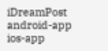iDreamPost
android-app
ios-app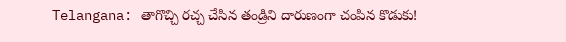Telangana: తాగొచ్చి రచ్చ చేసిన తండ్రిని దారుణంగా చంపిన కొడుకు!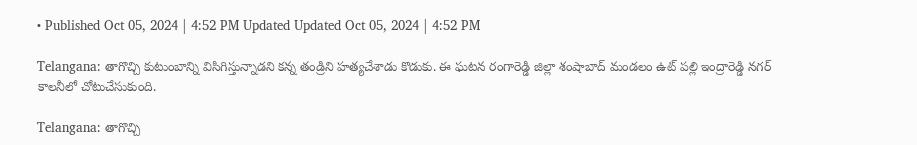• Published Oct 05, 2024 | 4:52 PM Updated Updated Oct 05, 2024 | 4:52 PM

Telangana: తాగొచ్చి కుటుంబాన్ని విసిగిస్తున్నాడని కన్న తండ్రిని హత్యచేశాడు కొడుకు. ఈ ఘటన రంగారెడ్డి జిల్లా శంషాబాద్ మండలం ఉట్ పల్లి ఇంద్రారెడ్డి నగర్ కాలనీలో చోటుచేసుకుంది.

Telangana: తాగొచ్చి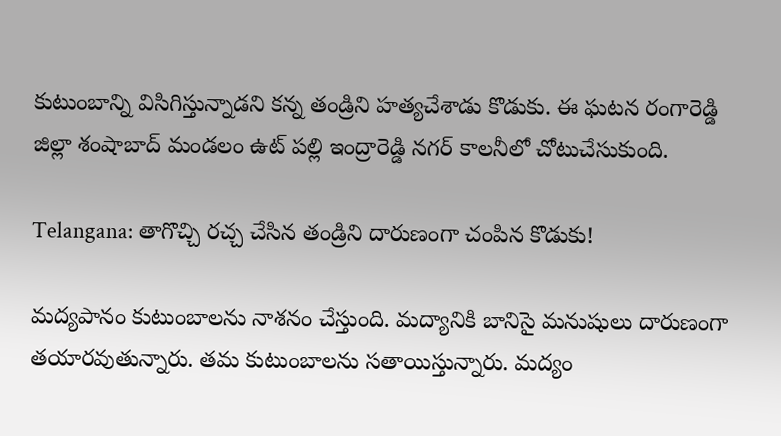కుటుంబాన్ని విసిగిస్తున్నాడని కన్న తండ్రిని హత్యచేశాడు కొడుకు. ఈ ఘటన రంగారెడ్డి జిల్లా శంషాబాద్ మండలం ఉట్ పల్లి ఇంద్రారెడ్డి నగర్ కాలనీలో చోటుచేసుకుంది.

Telangana: తాగొచ్చి రచ్చ చేసిన తండ్రిని దారుణంగా చంపిన కొడుకు!

మద్యపానం కుటుంబాలను నాశనం చేస్తుంది. మద్యానికి బానిసై మనుషులు దారుణంగా తయారవుతున్నారు. తమ కుటుంబాలను సతాయిస్తున్నారు. మద్యం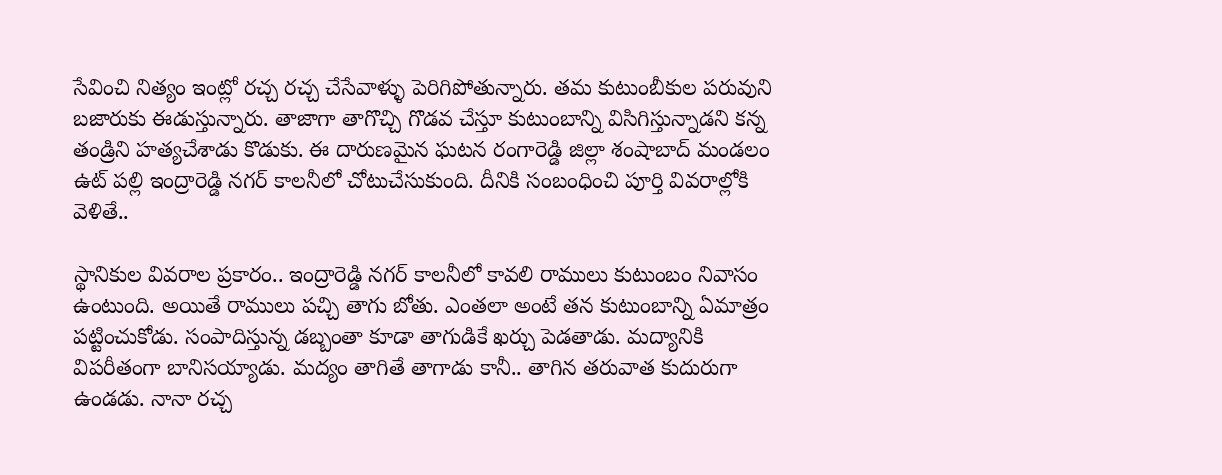సేవించి నిత్యం ఇంట్లో రచ్చ రచ్చ చేసేవాళ్ళు పెరిగిపోతున్నారు. తమ కుటుంబీకుల పరువుని బజారుకు ఈడుస్తున్నారు. తాజాగా తాగొచ్చి గొడవ చేస్తూ కుటుంబాన్ని విసిగిస్తున్నాడని కన్న తండ్రిని హత్యచేశాడు కొడుకు. ఈ దారుణమైన ఘటన రంగారెడ్డి జిల్లా శంషాబాద్ మండలం ఉట్ పల్లి ఇంద్రారెడ్డి నగర్ కాలనీలో చోటుచేసుకుంది. దీనికి సంబంధించి పూర్తి వివరాల్లోకి వెళితే..

స్థానికుల వివరాల ప్రకారం.. ఇంద్రారెడ్డి నగర్ కాలనీలో కావలి రాములు కుటుంబం నివాసం ఉంటుంది. అయితే రాములు పచ్చి తాగు బోతు. ఎంతలా అంటే తన కుటుంబాన్ని ఏమాత్రం పట్టించుకోడు. సంపాదిస్తున్న డబ్బంతా కూడా తాగుడికే ఖర్చు పెడతాడు. మద్యానికి విపరీతంగా బానిసయ్యాడు. మద్యం తాగితే తాగాడు కానీ.. తాగిన తరువాత కుదురుగా ఉండడు. నానా రచ్చ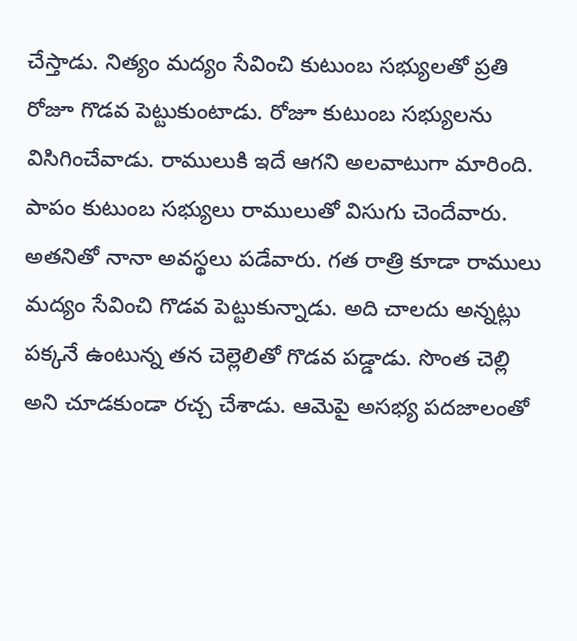చేస్తాడు. నిత్యం మద్యం సేవించి కుటుంబ సభ్యులతో ప్రతి రోజూ గొడవ పెట్టుకుంటాడు. రోజూ కుటుంబ సభ్యులను విసిగించేవాడు. రాములుకి ఇదే ఆగని అలవాటుగా మారింది. పాపం కుటుంబ సభ్యులు రాములుతో విసుగు చెందేవారు. అతనితో నానా అవస్థలు పడేవారు. గత రాత్రి కూడా రాములు మద్యం సేవించి గొడవ పెట్టుకున్నాడు. అది చాలదు అన్నట్లు పక్కనే ఉంటున్న తన చెల్లెలితో గొడవ పడ్డాడు. సొంత చెల్లి అని చూడకుండా రచ్చ చేశాడు. ఆమెపై అసభ్య పదజాలంతో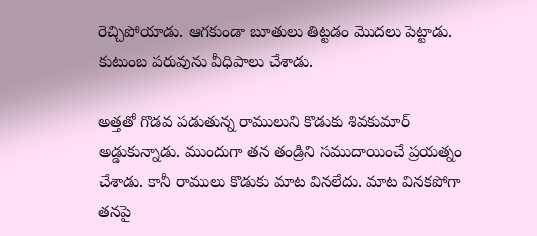రెచ్చిపోయాడు. ఆగకుండా బూతులు తిట్టడం మొదలు పెట్టాడు. కుటుంబ పరువును వీధిపాలు చేశాడు.

అత్తతో గొడవ పడుతున్న రాములుని కొడుకు శివకుమార్ అడ్డుకున్నాడు. ముందుగా తన తండ్రిని సముదాయించే ప్రయత్నం చేశాడు. కానీ రాములు కొడుకు మాట వినలేదు. మాట వినకపోగా తనపై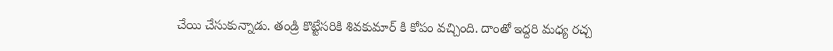చేయి చేసుకున్నాడు. తండ్రి కొట్టేసరికి శివకుమార్ కి కోపం వచ్చింది. దాంతో ఇద్దరి మధ్య రచ్చ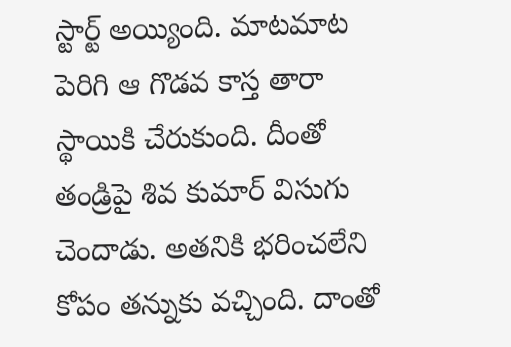స్టార్ట్ అయ్యింది. మాటమాట పెరిగి ఆ గొడవ కాస్త తారా స్థాయికి చేరుకుంది. దీంతో తండ్రిపై శివ కుమార్ విసుగు చెందాడు. అతనికి భరించలేని కోపం తన్నుకు వచ్చింది. దాంతో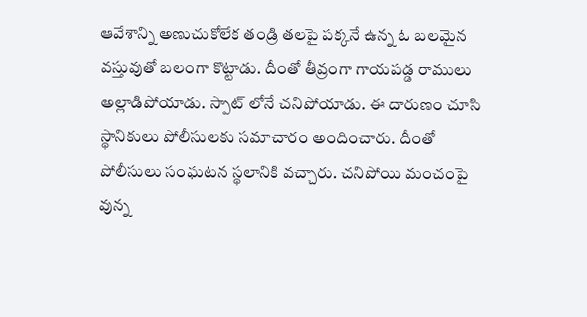ఆవేశాన్ని అణుచుకోలేక తండ్రి తలపై పక్కనే ఉన్న ఓ బలమైన వస్తువుతో బలంగా కొట్టాడు. దీంతో తీవ్రంగా గాయపడ్డ రాములు అల్లాడిపోయాడు. స్పాట్ లోనే చనిపోయాడు. ఈ దారుణం చూసి స్థానికులు పోలీసులకు సమాచారం అందించారు. దీంతో పోలీసులు సంఘటన స్థలానికి వచ్చారు. చనిపోయి మంచంపై వున్న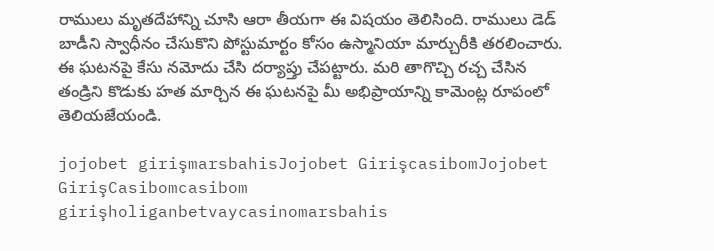రాములు మృతదేహాన్ని చూసి ఆరా తీయగా ఈ విషయం తెలిసింది. రాములు డెడ్ బాడీని స్వాధీనం చేసుకొని పోస్టుమార్టం కోసం ఉస్మానియా మార్చురీకి తరలించారు. ఈ ఘటనపై కేసు నమోదు చేసి దర్యాప్తు చేపట్టారు. మరి తాగొచ్చి రచ్చ చేసిన తండ్రిని కొడుకు హత మార్చిన ఈ ఘటనపై మీ అభిప్రాయాన్ని కామెంట్ల రూపంలో తెలియజేయండి.

jojobet girişmarsbahisJojobet GirişcasibomJojobet GirişCasibomcasibom girişholiganbetvaycasinomarsbahis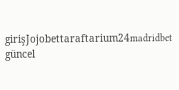girişJojobettaraftarium24madridbet güncel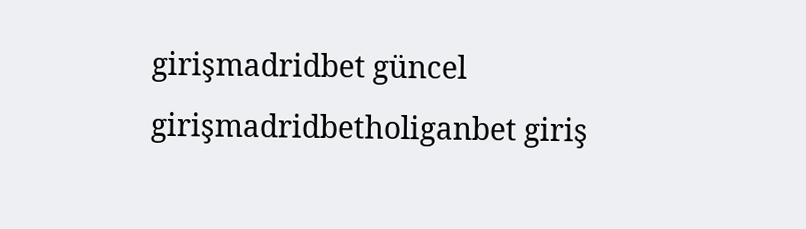girişmadridbet güncel girişmadridbetholiganbet giriş